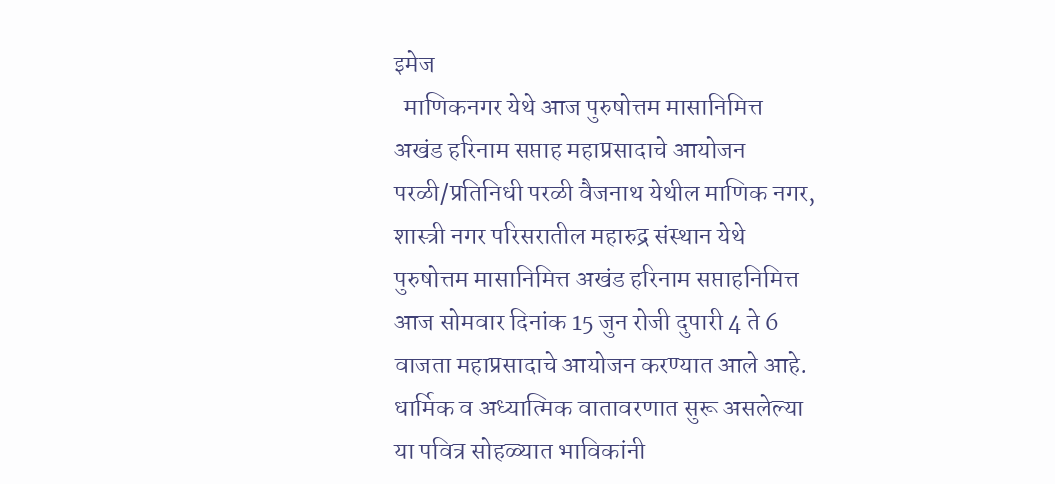इमेज
  माणिकनगर येथे आज पुरुषोत्तम मासानिमित्त अखंड हरिनाम सप्ताह महाप्रसादाचे आयोजन परळी/प्रतिनिधी परळी वैजनाथ येथील माणिक नगर, शास्त्री नगर परिसरातील महारुद्र संस्थान येथे पुरुषोत्तम मासानिमित्त अखंड हरिनाम सप्ताहनिमित्त आज सोमवार दिनांक 15 जुन रोजी दुपारी 4 ते 6 वाजता महाप्रसादाचे आयोजन करण्यात आले आहे. धार्मिक व अध्यात्मिक वातावरणात सुरू असलेल्या या पवित्र सोहळ्यात भाविकांनी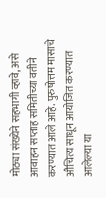मोठ्या संख्येने सहभागी व्हावे, असे आवाहन सप्ताह समितीच्या वतीने करण्यात आले आहे. पुरुषोत्तम मासाचे औचित्य साधून आयोजित करण्यात आलेल्या या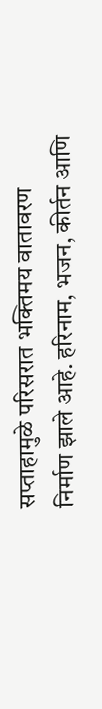सप्ताहामुळे परिसरात भक्तिमय वातावरण निर्माण झाले आहे. हरिनाम, भजन, कीर्तन आणि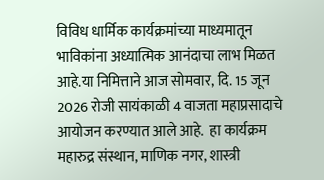विविध धार्मिक कार्यक्रमांच्या माध्यमातून भाविकांना अध्यात्मिक आनंदाचा लाभ मिळत आहे.या निमित्ताने आज सोमवार, दि. 15 जून 2026 रोजी सायंकाळी 4 वाजता महाप्रसादाचे आयोजन करण्यात आले आहे.  हा कार्यक्रम महारुद्र संस्थान, माणिक नगर, शास्त्री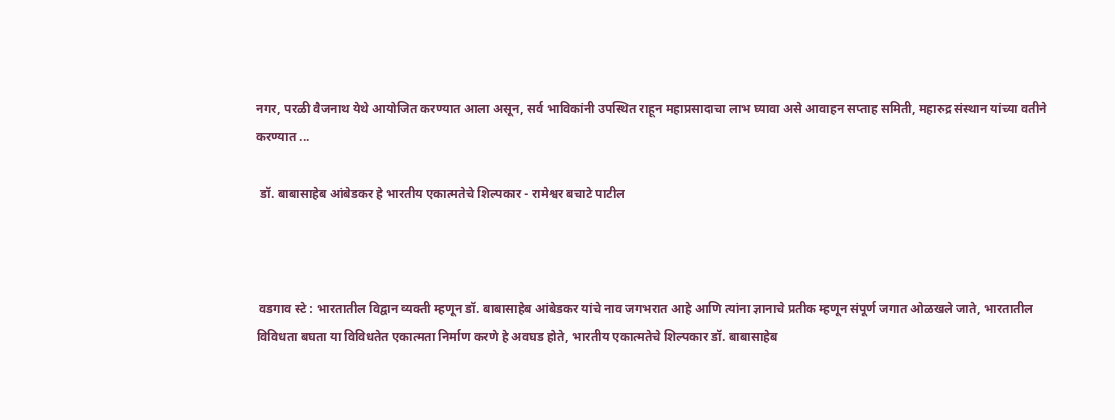नगर, परळी वैजनाथ येथे आयोजित करण्यात आला असून, सर्व भाविकांनी उपस्थित राहून महाप्रसादाचा लाभ घ्यावा असे आवाहन सप्ताह समिती, महारुद्र संस्थान यांच्या वतीने करण्यात ...

 डॉ. बाबासाहेब आंबेडकर हे भारतीय एकात्मतेचे शिल्पकार - रामेश्वर बचाटे पाटील



 वडगाव स्टे : भारतातील विद्वान व्यक्ती म्हणून डॉ. बाबासाहेब आंबेडकर यांचे नाव जगभरात आहे आणि त्यांना ज्ञानाचे प्रतीक म्हणून संपूर्ण जगात ओळखले जाते, भारतातील विविधता बघता या विविधतेत एकात्मता निर्माण करणे हे अवघड होते, भारतीय एकात्मतेचे शिल्पकार डॉ. बाबासाहेब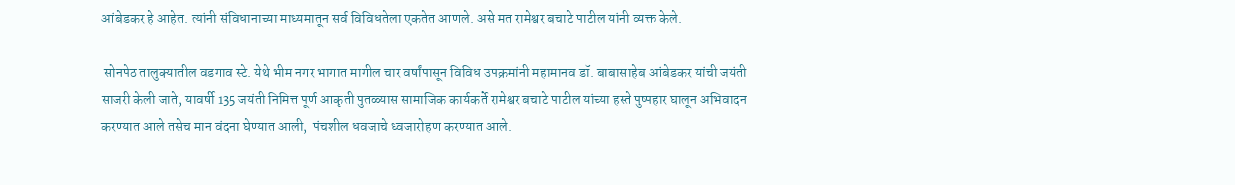आंबेडकर हे आहेत. त्यांनी संविधानाच्या माध्यमातून सर्व विविधतेला एकतेत आणले. असे मत रामेश्वर बचाटे पाटील यांनी व्यक्त केले.

 सोनपेठ तालुक्यातील वडगाव स्टे. येथे भीम नगर भागात मागील चार वर्षांपासून विविध उपक्रमांनी महामानव डॉ. बाबासाहेब आंबेडकर यांची जयंती साजरी केली जाते, यावर्षी 135 जयंती निमित्त पूर्ण आकृती पुतळ्यास सामाजिक कार्यकर्ते रामेश्वर बचाटे पाटील यांच्या हस्ते पुष्पहार घालून अभिवादन करण्यात आले तसेच मान वंदना घेण्यात आली,  पंचशील धवजाचे ध्वजारोहण करण्यात आले.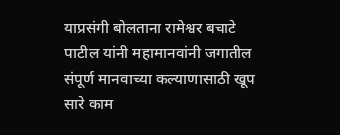याप्रसंगी बोलताना रामेश्वर बचाटे पाटील यांनी महामानवांनी जगातील संपूर्ण मानवाच्या कल्याणासाठी खूप सारे काम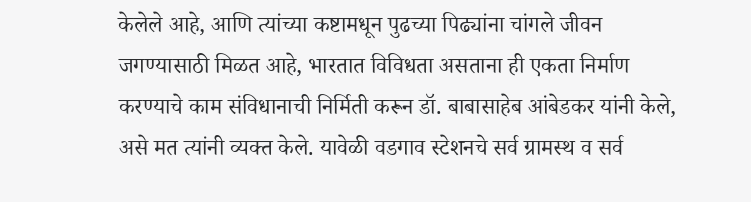केलेले आहे, आणि त्यांच्या कष्टामधून पुढच्या पिढ्यांना चांगले जीवन जगण्यासाठी मिळत आहे, भारतात विविधता असताना ही एकता निर्माण करण्याचे काम संविधानाची निर्मिती करून डॉ. बाबासाहेब आंबेडकर यांनी केले, असे मत त्यांनी व्यक्त केले. यावेळी वडगाव स्टेशनचे सर्व ग्रामस्थ व सर्व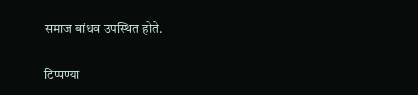समाज बांधव उपस्थित होते.

टिप्पण्या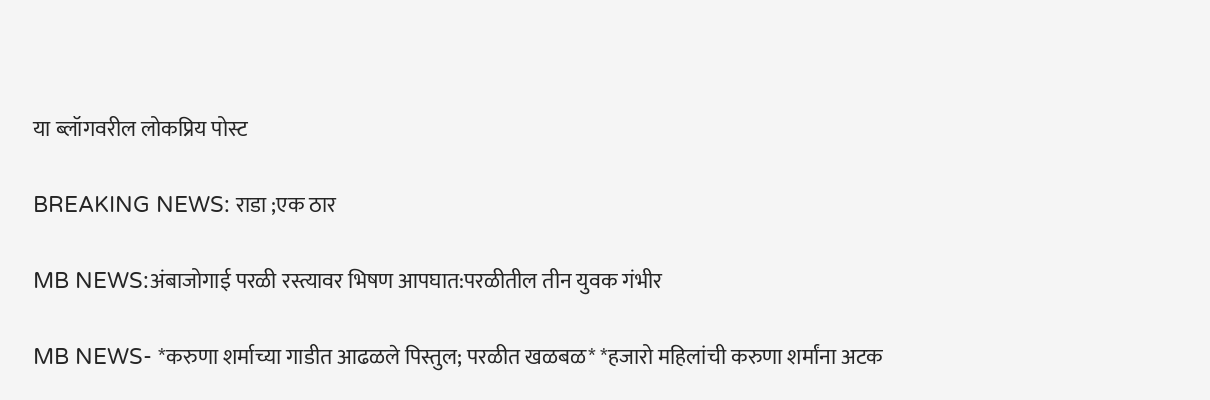या ब्लॉगवरील लोकप्रिय पोस्ट

BREAKING NEWS: राडा ;एक ठार

MB NEWS:अंबाजोगाई परळी रस्त्यावर भिषण आपघात:परळीतील तीन युवक गंभीर

MB NEWS- *करुणा शर्माच्या गाडीत आढळले पिस्तुल; परळीत खळबळ* *हजारो महिलांची करुणा शर्मांना अटक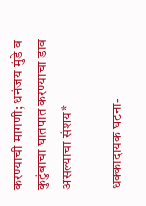करण्याची मागणी; धनंजय मुंडे व कुटुंबाचा घातपात करण्याचा डाव असल्याचा संशय*

धक्कादायक घटना-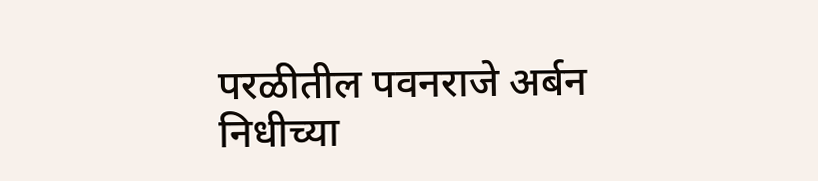परळीतील पवनराजे अर्बन निधीच्या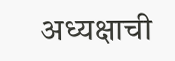अध्यक्षाची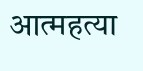आत्महत्या